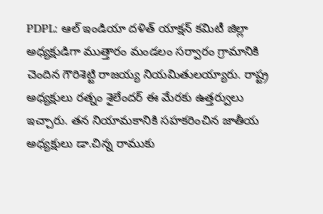PDPL: ఆల్ ఇండియా దళిత్ యాక్షన్ కమిటీ జిల్లా అధ్యక్షుడిగా ముత్తారం మండలం సర్వారం గ్రామానికి చెందిన గౌరిశెట్టి రాజయ్య నియమితులయ్యారు. రాష్ట్ర అధ్యక్షులు రత్నం శైలేందర్ ఈ మేరకు ఉత్తర్వులు ఇచ్చారు. తన నియామకానికి సహకరించిన జాతీయ అధ్యక్షులు డా.చిన్న రాముకు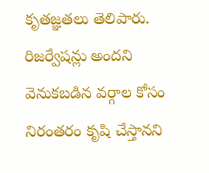కృతజ్ఞతలు తెలిపారు. రిజర్వేషన్లు అందని వెనుకబడిన వర్గాల కోసం నిరంతరం కృషి చేస్తానని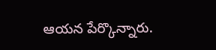ఆయన పేర్కొన్నారు.